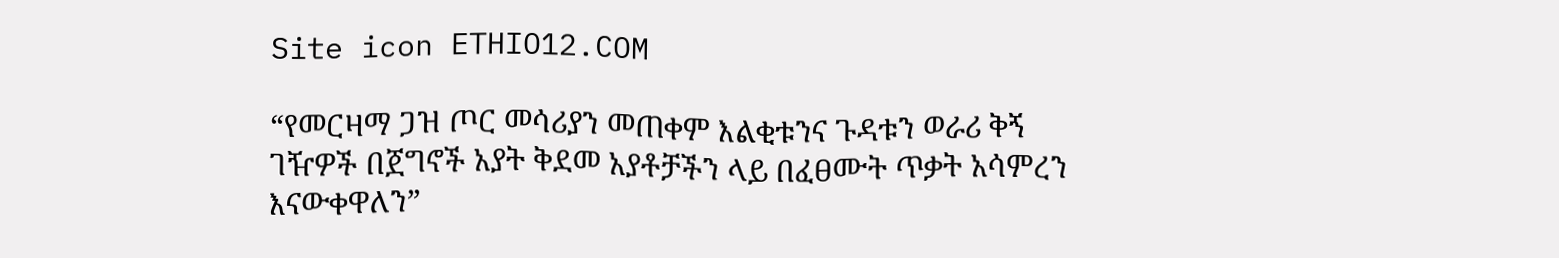Site icon ETHIO12.COM

“የመርዛማ ጋዝ ጦር መሳሪያን መጠቀም እልቂቱንና ጉዳቱን ወራሪ ቅኝ ገዥዎች በጀግኖች አያት ቅደመ አያቶቻችን ላይ በፈፀሙት ጥቃት አሳምረን እናውቀዋለን”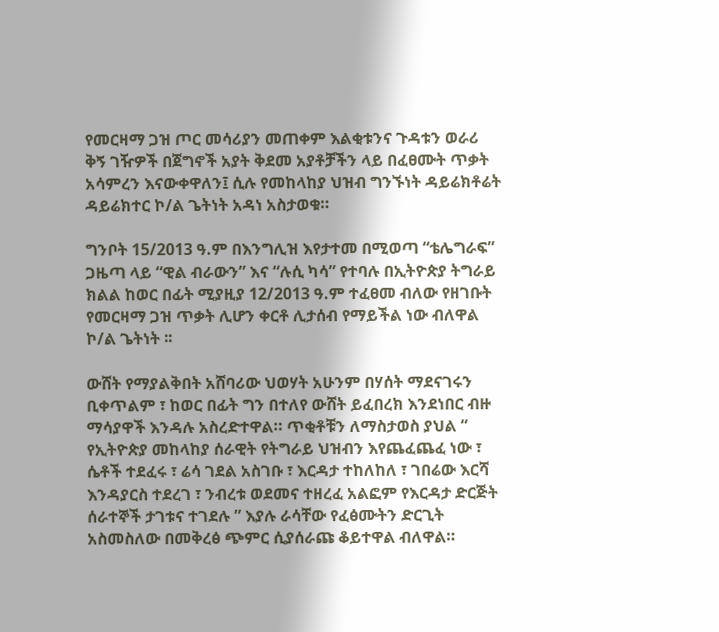የመርዛማ ጋዝ ጦር መሳሪያን መጠቀም እልቂቱንና ጉዳቱን ወራሪ ቅኝ ገዥዎች በጀግኖች አያት ቅደመ አያቶቻችን ላይ በፈፀሙት ጥቃት አሳምረን እናውቀዋለን፤ ሲሉ የመከላከያ ህዝብ ግንኙነት ዳይሬክቶሬት ዳይሬክተር ኮ/ል ጌትነት አዳነ አስታወቁ።

ግንቦት 15/2013 ዓ.ም በእንግሊዝ እየታተመ በሚወጣ “ቴሌግራፍ” ጋዜጣ ላይ “ዊል ብራውን” እና “ሉሲ ካሳ” የተባሉ በኢትዮጵያ ትግራይ ክልል ከወር በፊት ሚያዚያ 12/2013 ዓ.ም ተፈፀመ ብለው የዘገቡት የመርዛማ ጋዝ ጥቃት ሊሆን ቀርቶ ሊታሰብ የማይችል ነው ብለዋል ኮ/ል ጌትነት ፡፡

ውሸት የማያልቅበት አሸባሪው ህወሃት አሁንም በሃሰት ማደናገሩን ቢቀጥልም ፣ ከወር በፊት ግን በተለየ ውሸት ይፈበረክ እንደነበር ብዙ ማሳያዋች እንዳሉ አስረድተዋል። ጥቂቶቹን ለማስታወስ ያህል “ የኢትዮጵያ መከላከያ ሰራዊት የትግራይ ህዝብን እየጨፈጨፈ ነው ፣ ሴቶች ተደፈሩ ፣ ሬሳ ገደል አስገቡ ፣ እርዳታ ተከለከለ ፣ ገበሬው እርሻ እንዳያርስ ተደረገ ፣ ንብረቱ ወደመና ተዘረፈ አልፎም የእርዳታ ድርጅት ሰራተኞች ታገቱና ተገደሉ ” እያሉ ራሳቸው የፈፅሙትን ድርጊት አስመስለው በመቅረፅ ጭምር ሲያሰራጩ ቆይተዋል ብለዋል።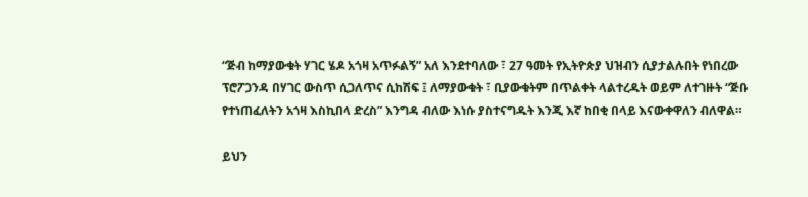“ጅብ ከማያውቁት ሃገር ሄዶ አጎዛ አጥፉልኝ” አለ እንደተባለው ፣ 27 ዓመት የኢትዮጵያ ህዝብን ሲያታልሉበት የነበረው ፕሮፖጋንዳ በሃገር ውስጥ ሲጋለጥና ሲከሽፍ ፤ ለማያውቁት ፣ ቢያውቁትም በጥልቀት ላልተረዱት ወይም ለተገዙት “ጅቡ የተነጠፈለትን አጎዛ እስኪበላ ድረስ” እንግዳ ብለው እነሱ ያስተናግዱት እንጂ እኛ ከበቂ በላይ እናውቀዋለን ብለዋል።

ይህን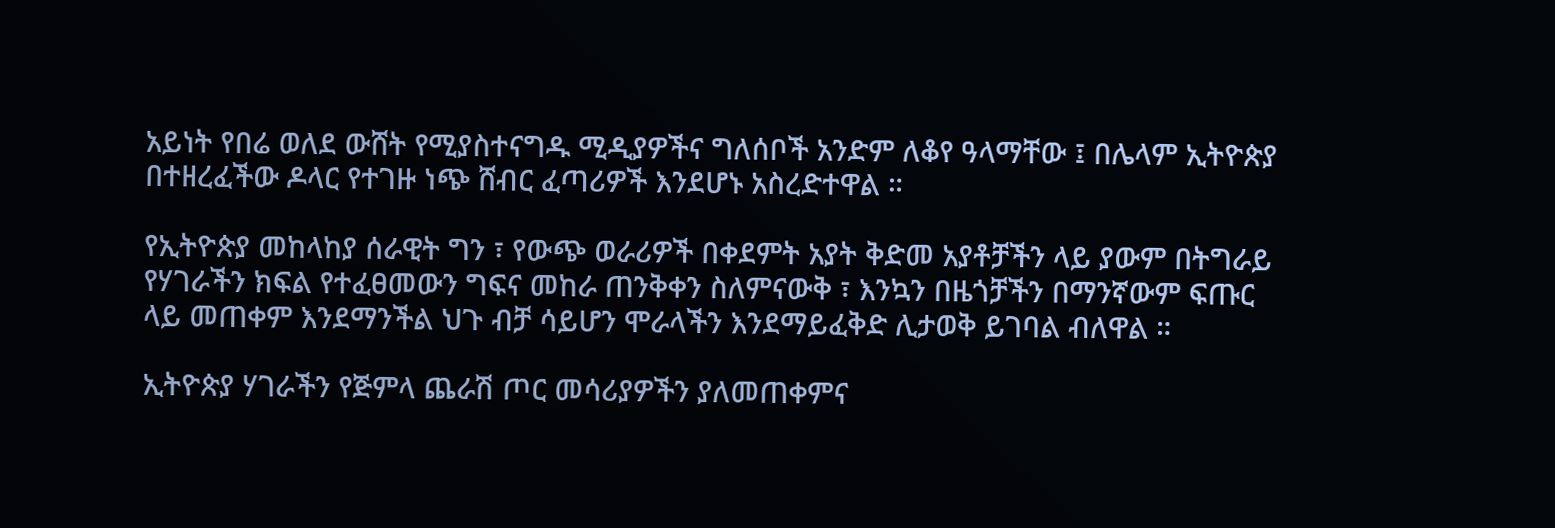አይነት የበሬ ወለደ ውሸት የሚያስተናግዱ ሚዲያዎችና ግለሰቦች አንድም ለቆየ ዓላማቸው ፤ በሌላም ኢትዮጵያ በተዘረፈችው ዶላር የተገዙ ነጭ ሸብር ፈጣሪዎች እንደሆኑ አስረድተዋል ።

የኢትዮጵያ መከላከያ ሰራዊት ግን ፣ የውጭ ወራሪዎች በቀደምት አያት ቅድመ አያቶቻችን ላይ ያውም በትግራይ የሃገራችን ክፍል የተፈፀመውን ግፍና መከራ ጠንቅቀን ስለምናውቅ ፣ እንኳን በዜጎቻችን በማንኛውም ፍጡር ላይ መጠቀም እንደማንችል ህጉ ብቻ ሳይሆን ሞራላችን እንደማይፈቅድ ሊታወቅ ይገባል ብለዋል ።

ኢትዮጵያ ሃገራችን የጅምላ ጨራሽ ጦር መሳሪያዎችን ያለመጠቀምና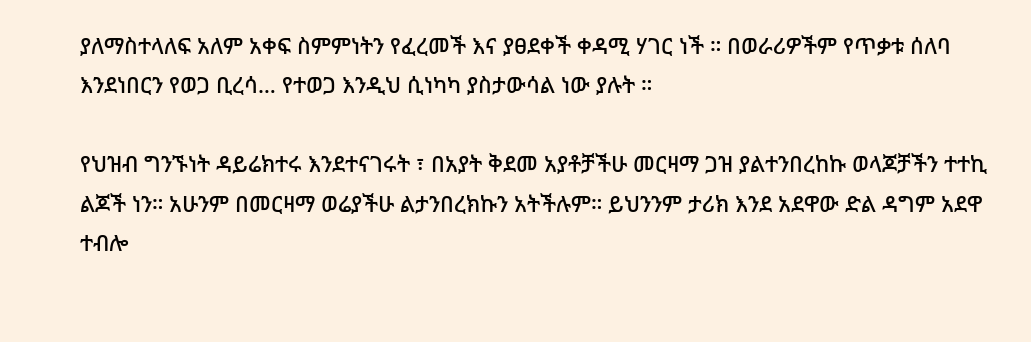ያለማስተላለፍ አለም አቀፍ ስምምነትን የፈረመች እና ያፀደቀች ቀዳሚ ሃገር ነች ። በወራሪዎችም የጥቃቱ ሰለባ እንደነበርን የወጋ ቢረሳ… የተወጋ እንዲህ ሲነካካ ያስታውሳል ነው ያሉት ።

የህዝብ ግንኙነት ዳይሬክተሩ እንደተናገሩት ፣ በአያት ቅደመ አያቶቻችሁ መርዛማ ጋዝ ያልተንበረከኩ ወላጆቻችን ተተኪ ልጆች ነን። አሁንም በመርዛማ ወሬያችሁ ልታንበረክኩን አትችሉም። ይህንንም ታሪክ እንደ አደዋው ድል ዳግም አደዋ ተብሎ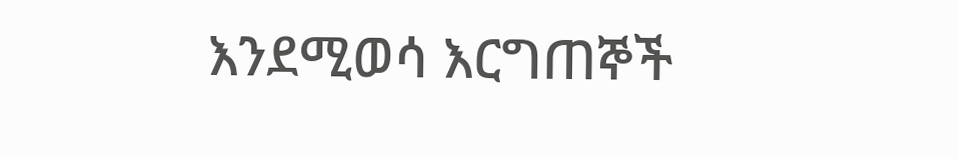እንደሚወሳ እርግጠኞች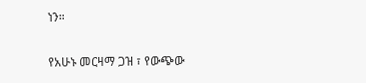ነን።

የአሁኑ መርዛማ ጋዝ ፣ የውጭው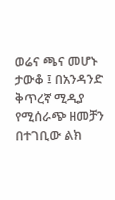ወሬና ጫና መሆኑ ታውቆ ፤ በአንዳንድ ቅጥረኛ ሚዲያ የሚሰራጭ ዘመቻን በተገቢው ልክ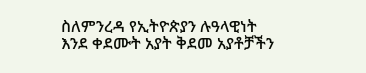ስለምንረዳ የኢትዮጵያን ሉዓላዊነት እንደ ቀደሙት አያት ቅደመ አያቶቻችን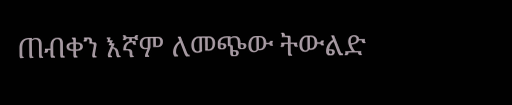ጠብቀን እኛም ለመጭው ትውልድ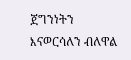ጀግንነትን እናወርሳለን ብለዋል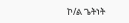ኮ/ል ጌትነት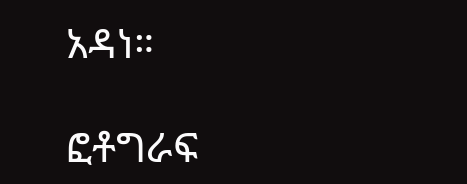አዳነ።

ፎቶግራፍ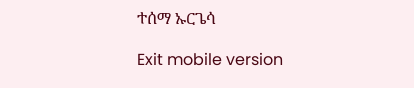ተሰማ ኡርጌሳ

Exit mobile version